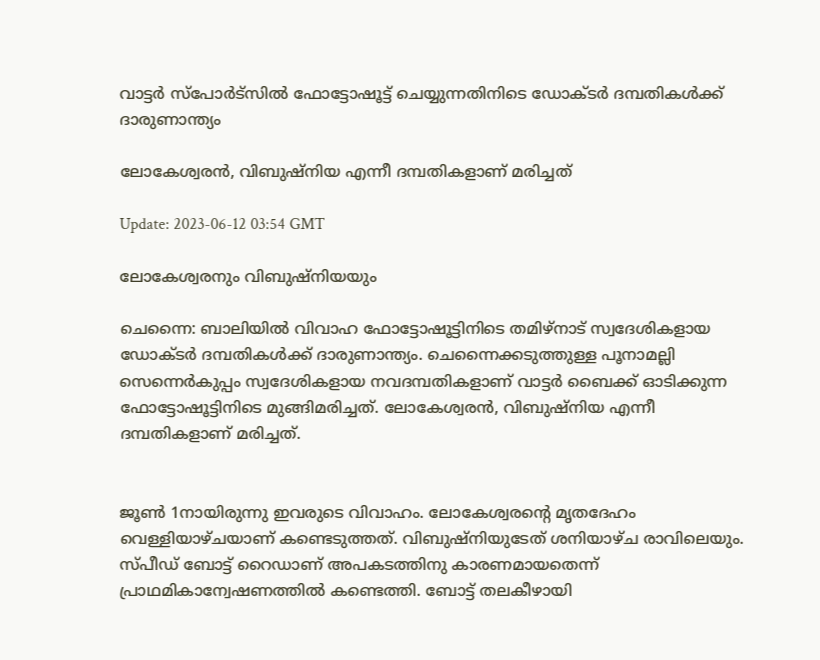വാട്ടര്‍ സ്പോര്‍ട്സില്‍ ഫോട്ടോഷൂട്ട് ചെയ്യുന്നതിനിടെ ഡോക്ടര്‍ ദമ്പതികള്‍ക്ക് ദാരുണാന്ത്യം

ലോകേശ്വരൻ, വിബുഷ്‌നിയ എന്നീ ദമ്പതികളാണ് മരിച്ചത്

Update: 2023-06-12 03:54 GMT

ലോകേശ്വരനും വിബുഷ്‌നിയയും

ചെന്നൈ: ബാലിയില്‍ വിവാഹ ഫോട്ടോഷൂട്ടിനിടെ തമിഴ്നാട് സ്വദേശികളായ ഡോക്ടര്‍ ദമ്പതികള്‍ക്ക് ദാരുണാന്ത്യം. ചെന്നൈക്കടുത്തുള്ള പൂനാമല്ലി സെന്നെര്‍കുപ്പം സ്വദേശികളായ നവദമ്പതികളാണ് വാട്ടര്‍ ബൈക്ക് ഓടിക്കുന്ന ഫോട്ടോഷൂട്ടിനിടെ മുങ്ങിമരിച്ചത്. ലോകേശ്വരൻ, വിബുഷ്‌നിയ എന്നീ ദമ്പതികളാണ് മരിച്ചത്.


ജൂണ്‍ 1നായിരുന്നു ഇവരുടെ വിവാഹം. ലോകേശ്വരന്‍റെ മൃതദേഹം വെള്ളിയാഴ്ചയാണ് കണ്ടെടുത്തത്. വിബുഷ്നിയുടേത് ശനിയാഴ്ച രാവിലെയും. സ്പീഡ് ബോട്ട് റൈഡാണ് അപകടത്തിനു കാരണമായതെന്ന് പ്രാഥമികാന്വേഷണത്തില്‍ കണ്ടെത്തി. ബോട്ട് തലകീഴായി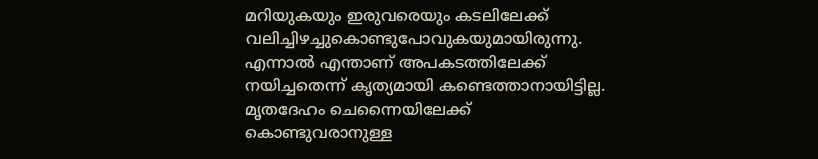മറിയുകയും ഇരുവരെയും കടലിലേക്ക് വലിച്ചിഴച്ചുകൊണ്ടുപോവുകയുമായിരുന്നു. എന്നാല്‍ എന്താണ് അപകടത്തിലേക്ക് നയിച്ചതെന്ന് കൃത്യമായി കണ്ടെത്താനായിട്ടില്ല. മൃതദേഹം ചെന്നൈയിലേക്ക് കൊണ്ടുവരാനുള്ള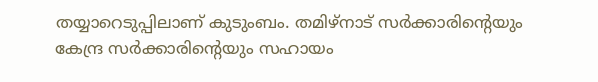തയ്യാറെടുപ്പിലാണ് കുടുംബം. തമിഴ്‌നാട് സർക്കാരിന്റെയും കേന്ദ്ര സർക്കാരിന്റെയും സഹായം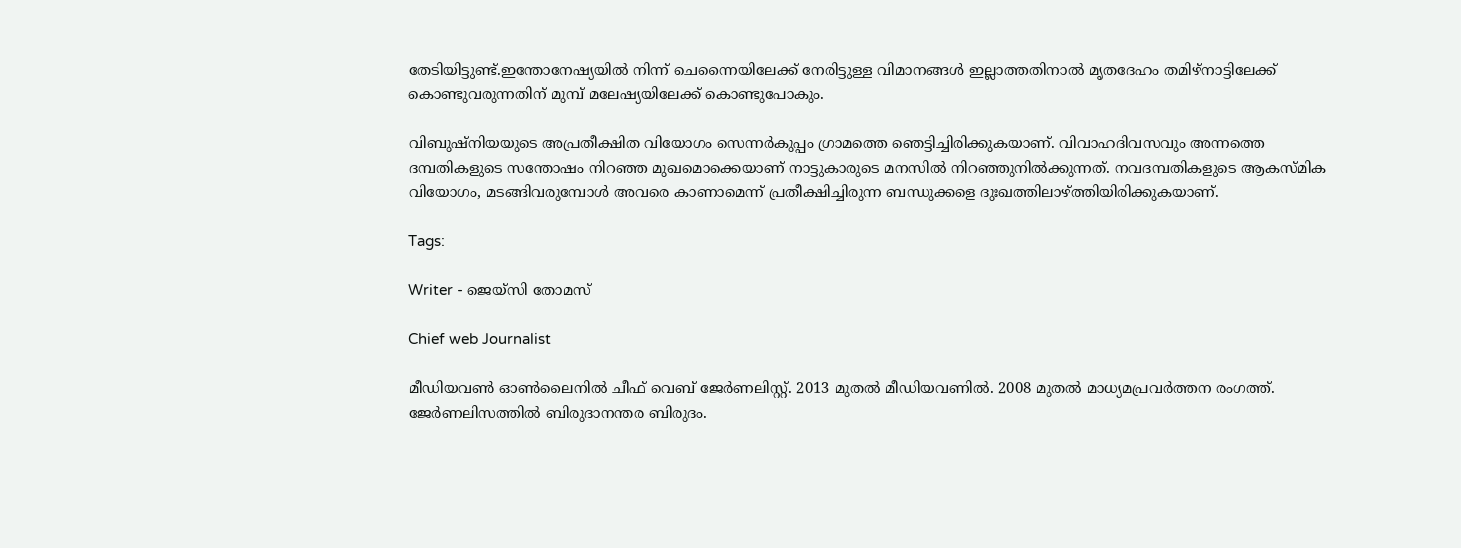തേടിയിട്ടുണ്ട്.ഇന്തോനേഷ്യയിൽ നിന്ന് ചെന്നൈയിലേക്ക് നേരിട്ടുള്ള വിമാനങ്ങൾ ഇല്ലാത്തതിനാൽ മൃതദേഹം തമിഴ്‌നാട്ടിലേക്ക് കൊണ്ടുവരുന്നതിന് മുമ്പ് മലേഷ്യയിലേക്ക് കൊണ്ടുപോകും.

വിബുഷ്‌നിയയുടെ അപ്രതീക്ഷിത വിയോഗം സെന്നർകുപ്പം ഗ്രാമത്തെ ഞെട്ടിച്ചിരിക്കുകയാണ്. വിവാഹദിവസവും അന്നത്തെ ദമ്പതികളുടെ സന്തോഷം നിറഞ്ഞ മുഖമൊക്കെയാണ് നാട്ടുകാരുടെ മനസില്‍ നിറഞ്ഞുനില്‍ക്കുന്നത്. നവദമ്പതികളുടെ ആകസ്മിക വിയോഗം, മടങ്ങിവരുമ്പോൾ അവരെ കാണാമെന്ന് പ്രതീക്ഷിച്ചിരുന്ന ബന്ധുക്കളെ ദുഃഖത്തിലാഴ്ത്തിയിരിക്കുകയാണ്.

Tags:

Writer - ജെയ്സി തോമസ്

Chief web Journalist

മീഡിയവൺ ഓൺലൈനിൽ ചീഫ് വെബ് ജേർണലിസ്റ്റ്. 2013 മുതൽ മീഡിയവണിൽ. 2008 മുതൽ മാധ്യമപ്രവർത്തന രംഗത്ത്. ജേർണലിസത്തിൽ ബിരുദാനന്തര ബിരുദം.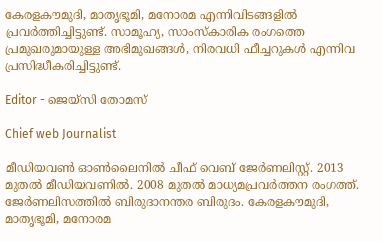കേരളകൗമുദി, മാതൃഭൂമി, മനോരമ എന്നിവിടങ്ങളിൽ പ്രവർത്തിച്ചിട്ടുണ്ട്. സാമൂഹ്യ, സാംസ്‌കാരിക രംഗത്തെ പ്രമുഖരുമായുള്ള അഭിമുഖങ്ങൾ, നിരവധി ഫീച്ചറുകൾ എന്നിവ പ്രസിദ്ധീകരിച്ചിട്ടുണ്ട്.

Editor - ജെയ്സി തോമസ്

Chief web Journalist

മീഡിയവൺ ഓൺലൈനിൽ ചീഫ് വെബ് ജേർണലിസ്റ്റ്. 2013 മുതൽ മീഡിയവണിൽ. 2008 മുതൽ മാധ്യമപ്രവർത്തന രംഗത്ത്. ജേർണലിസത്തിൽ ബിരുദാനന്തര ബിരുദം. കേരളകൗമുദി, മാതൃഭൂമി, മനോരമ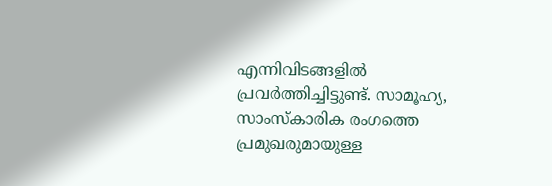എന്നിവിടങ്ങളിൽ പ്രവർത്തിച്ചിട്ടുണ്ട്. സാമൂഹ്യ, സാംസ്‌കാരിക രംഗത്തെ പ്രമുഖരുമായുള്ള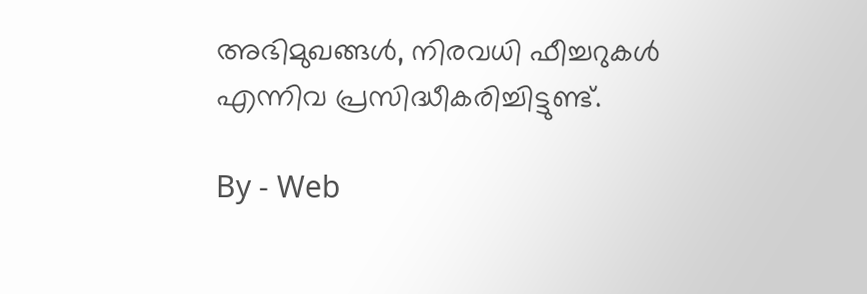അഭിമുഖങ്ങൾ, നിരവധി ഫീച്ചറുകൾ എന്നിവ പ്രസിദ്ധീകരിച്ചിട്ടുണ്ട്.

By - Web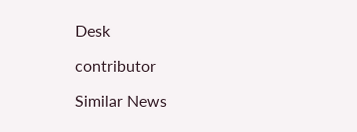Desk

contributor

Similar News